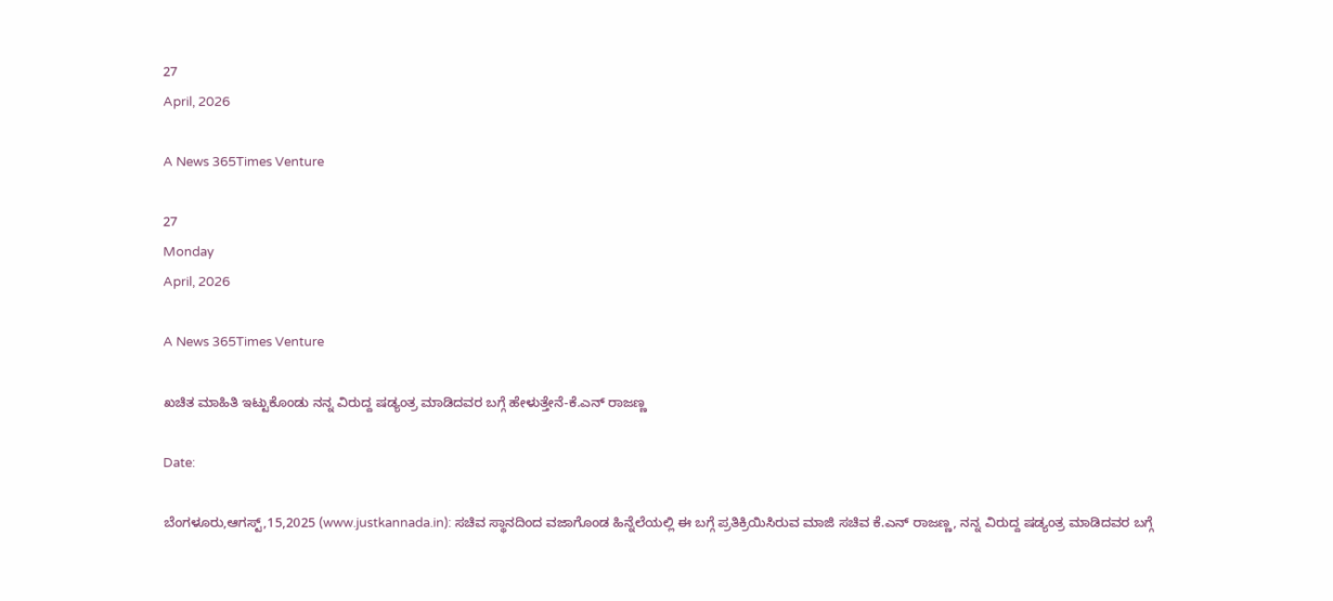27
April, 2026

A News 365Times Venture

27
Monday
April, 2026

A News 365Times Venture

ಖಚಿತ ಮಾಹಿತಿ ಇಟ್ಟುಕೊಂಡು ನನ್ನ ವಿರುದ್ದ ಷಡ್ಯಂತ್ರ ಮಾಡಿದವರ ಬಗ್ಗೆ ಹೇಳುತ್ತೇನೆ-ಕೆ.ಎನ್ ರಾಜಣ್ಣ

Date:

ಬೆಂಗಳೂರು,ಆಗಸ್ಟ್,15,2025 (www.justkannada.in): ಸಚಿವ ಸ್ಥಾನದಿಂದ ವಜಾಗೊಂಡ ಹಿನ್ನೆಲೆಯಲ್ಲಿ ಈ ಬಗ್ಗೆ ಪ್ರತಿಕ್ರಿಯಿಸಿರುವ ಮಾಜಿ ಸಚಿವ ಕೆ.ಎನ್ ರಾಜಣ್ಣ, ನನ್ನ ವಿರುದ್ದ ಷಡ್ಯಂತ್ರ ಮಾಡಿದವರ ಬಗ್ಗೆ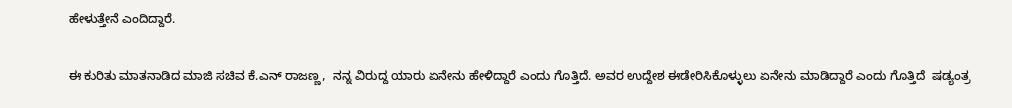ಹೇಳುತ್ತೇನೆ ಎಂದಿದ್ದಾರೆ.

ಈ ಕುರಿತು ಮಾತನಾಡಿದ ಮಾಜಿ ಸಚಿವ ಕೆ.ಎನ್ ರಾಜಣ್ಣ,  ನನ್ನ ವಿರುದ್ದ ಯಾರು ಏನೇನು ಹೇಳಿದ್ದಾರೆ ಎಂದು ಗೊತ್ತಿದೆ. ಅವರ ಉದ್ದೇಶ ಈಡೇರಿಸಿಕೊಳ್ಳುಲು ಏನೇನು ಮಾಡಿದ್ದಾರೆ ಎಂದು ಗೊತ್ತಿದೆ  ಷಡ್ಯಂತ್ರ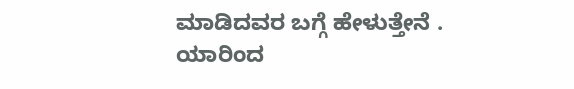ಮಾಡಿದವರ ಬಗ್ಗೆ ಹೇಳುತ್ತೇನೆ . ಯಾರಿಂದ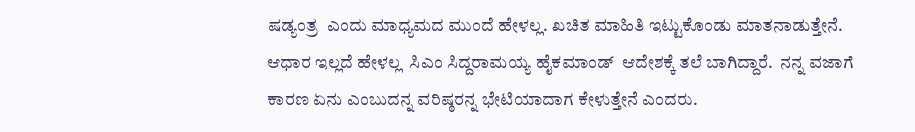ಷಡ್ಯಂತ್ರ  ಎಂದು ಮಾಧ್ಯಮದ ಮುಂದೆ ಹೇಳಲ್ಲ. ಖಚಿತ ಮಾಹಿತಿ ಇಟ್ಟುಕೊಂಡು ಮಾತನಾಡುತ್ತೇನೆ. ಆಧಾರ ಇಲ್ಲದೆ ಹೇಳಲ್ಲ  ಸಿಎಂ ಸಿದ್ದರಾಮಯ್ಯ ಹೈಕಮಾಂಡ್  ಆದೇಶಕ್ಕೆ ತಲೆ ಬಾಗಿದ್ದಾರೆ.  ನನ್ನ ವಜಾಗೆ ಕಾರಣ ಏನು ಎಂಬುದನ್ನ ವರಿಷ್ಠರನ್ನ ಭೇಟಿಯಾದಾಗ ಕೇಳುತ್ತೇನೆ ಎಂದರು.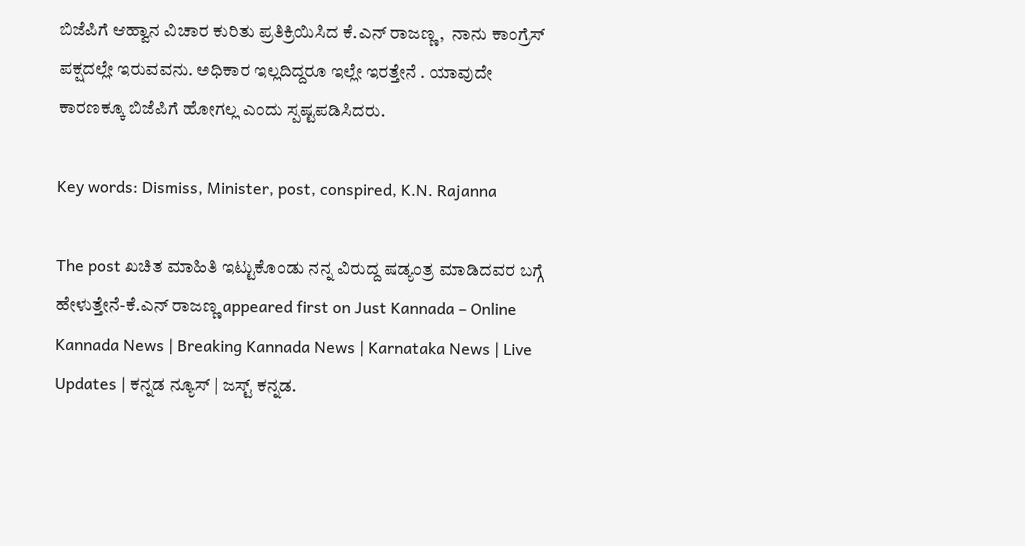ಬಿಜೆಪಿಗೆ ಆಹ್ವಾನ ವಿಚಾರ ಕುರಿತು ಪ್ರತಿಕ್ರಿಯಿಸಿದ ಕೆ.ಎನ್ ರಾಜಣ್ಣ,  ನಾನು ಕಾಂಗ್ರೆಸ್ ಪಕ್ಷದಲ್ಲೇ ಇರುವವನು. ಅಧಿಕಾರ ಇಲ್ಲದಿದ್ದರೂ ಇಲ್ಲೇ ಇರತ್ತೇನೆ . ಯಾವುದೇ ಕಾರಣಕ್ಕೂ ಬಿಜೆಪಿಗೆ ಹೋಗಲ್ಲ ಎಂದು ಸ್ಪಷ್ಟಪಡಿಸಿದರು.

Key words: Dismiss, Minister, post, conspired, K.N. Rajanna

The post ಖಚಿತ ಮಾಹಿತಿ ಇಟ್ಟುಕೊಂಡು ನನ್ನ ವಿರುದ್ದ ಷಡ್ಯಂತ್ರ ಮಾಡಿದವರ ಬಗ್ಗೆ ಹೇಳುತ್ತೇನೆ-ಕೆ.ಎನ್ ರಾಜಣ್ಣ appeared first on Just Kannada – Online Kannada News | Breaking Kannada News | Karnataka News | Live Updates | ಕನ್ನಡ ನ್ಯೂಸ್ | ಜಸ್ಟ್ ಕನ್ನಡ.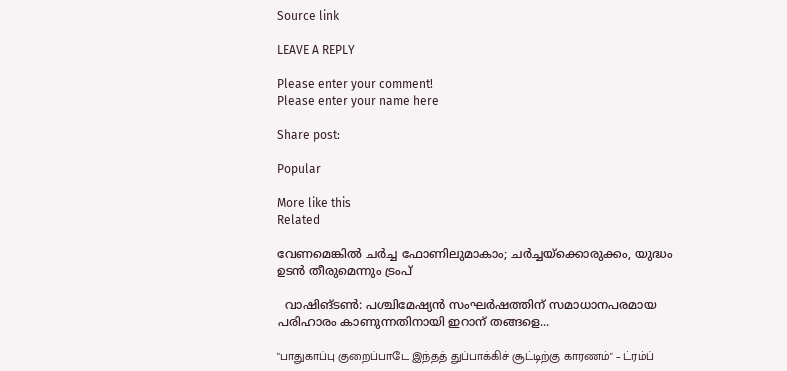Source link

LEAVE A REPLY

Please enter your comment!
Please enter your name here

Share post:

Popular

More like this
Related

വേണമെങ്കില്‍ ചര്‍ച്ച ഫോണിലുമാകാം; ചര്‍ച്ചയ്‌ക്കൊരുക്കം, യുദ്ധം ഉടന്‍ തീരുമെന്നും ട്രംപ്

  വാഷിങ്ടണ്‍: പശ്ചിമേഷ്യന്‍ സംഘര്‍ഷത്തിന് സമാധാനപരമായ പരിഹാരം കാണുന്നതിനായി ഇറാന് തങ്ങളെ...

"பாதுகாப்பு குறைப்பாடே இந்தத் துப்பாக்கிச் சூட்டிற்கு காரணம்" – ட்ரம்ப்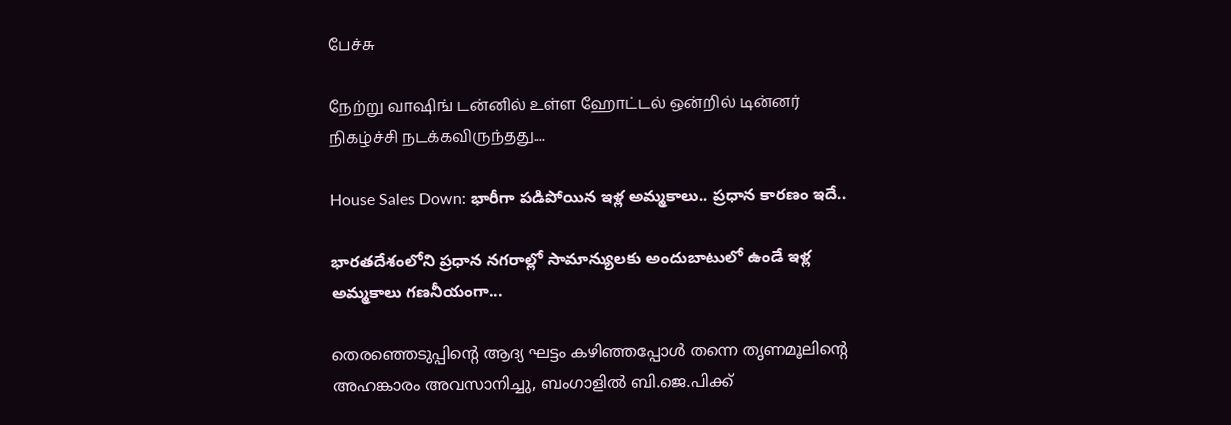பேச்சு

நேற்று வாஷிங் டன்னில் உள்ள ஹோட்டல் ஒன்றில் டின்னர் நிகழ்ச்சி நடக்கவிருந்தது....

House Sales Down: భారీగా పడిపోయిన ఇళ్ల అమ్మకాలు.. ప్రధాన కారణం ఇదే..

భారతదేశంలోని ప్రధాన నగరాల్లో సామాన్యులకు అందుబాటులో ఉండే ఇళ్ల అమ్మకాలు గణనీయంగా...

തെരഞ്ഞെടുപ്പിന്റെ ആദ്യ ഘട്ടം കഴിഞ്ഞപ്പോള്‍ തന്നെ തൃണമൂലിന്റെ അഹങ്കാരം അവസാനിച്ചു, ബംഗാളില്‍ ബി.ജെ.പിക്ക്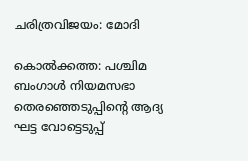ചരിത്രവിജയം: മോദി

കൊല്‍ക്കത്ത: പശ്ചിമ ബംഗാള്‍ നിയമസഭാ തെരഞ്ഞെടുപ്പിന്റെ ആദ്യ ഘട്ട വോട്ടെടുപ്പ്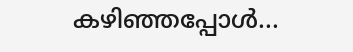കഴിഞ്ഞപ്പോള്‍...